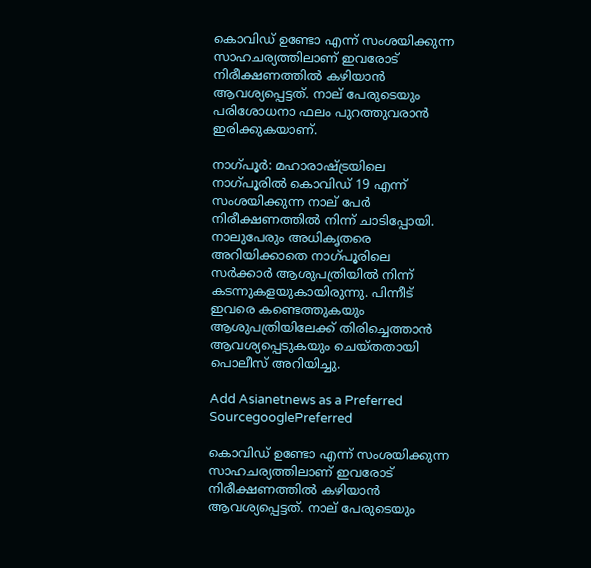കൊവിഡ് ഉണ്ടോ എന്ന് സംശയിക്കുന്ന സാഹചര്യത്തിലാണ് ഇവരോട് നിരീക്ഷണത്തില്‍ കഴിയാന്‍ ആവശ്യപ്പെട്ടത്. നാല് പേരുടെയും പരിശോധനാ ഫലം പുറത്തുവരാന്‍ ഇരിക്കുകയാണ്.

നാഗ്‍പൂര്‍: മഹാരാഷ്ട്രയിലെ നാഗ്പൂരില്‍ കൊവിഡ് 19 എന്ന് സംശയിക്കുന്ന നാല് പേര്‍ നിരീക്ഷണത്തില്‍ നിന്ന് ചാടിപ്പോയി. നാലുപേരും അധികൃതരെ അറിയിക്കാതെ നാഗ്പൂരിലെ സര്‍ക്കാര്‍ ആശുപത്രിയില്‍ നിന്ന് കടന്നുകളയുകായിരുന്നു. പിന്നീട് ഇവരെ കണ്ടെത്തുകയും ആശുപത്രിയിലേക്ക് തിരിച്ചെത്താന്‍ ആവശ്യപ്പെടുകയും ചെയ്തതായി പൊലീസ് അറിയിച്ചു.

Add Asianetnews as a Preferred SourcegooglePreferred

കൊവിഡ് ഉണ്ടോ എന്ന് സംശയിക്കുന്ന സാഹചര്യത്തിലാണ് ഇവരോട് നിരീക്ഷണത്തില്‍ കഴിയാന്‍ ആവശ്യപ്പെട്ടത്. നാല് പേരുടെയും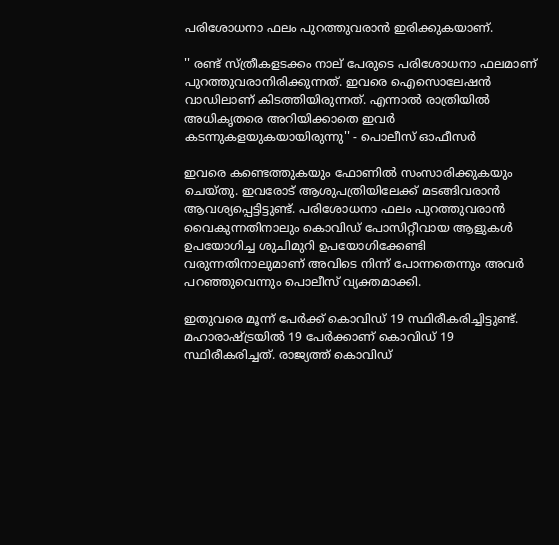പരിശോധനാ ഫലം പുറത്തുവരാന്‍ ഇരിക്കുകയാണ്.

'' രണ്ട് സ്ത്രീകളടക്കം നാല് പേരുടെ പരിശോധനാ ഫലമാണ് പുറത്തുവരാനിരിക്കുന്നത്. ഇവരെ ഐസൊലേഷന്‍ വാഡിലാണ് കിടത്തിയിരുന്നത്. എന്നാല്‍ രാത്രിയില്‍ അധികൃതരെ അറിയിക്കാതെ ഇവര്‍ കടന്നുകളയുകയായിരുന്നു'' - പൊലീസ് ഓഫീസര്‍

ഇവരെ കണ്ടെത്തുകയും ഫോണില്‍ സംസാരിക്കുകയും ചെയ്തു. ഇവരോട് ആശുപത്രിയിലേക്ക് മടങ്ങിവരാന്‍ ആവശ്യപ്പെട്ടിട്ടുണ്ട്. പരിശോധനാ ഫലം പുറത്തുവരാന്‍ വൈകുന്നതിനാലും കൊവിഡ് പോസിറ്റീവായ ആളുകള്‍ ഉപയോഗിച്ച ശുചിമുറി ഉപയോഗിക്കേണ്ടി വരുന്നതിനാലുമാണ് അവിടെ നിന്ന് പോന്നതെന്നും അവര്‍ പറ‌ഞ്ഞുവെന്നും പൊലീസ് വ്യക്തമാക്കി.

ഇതുവരെ മൂന്ന് പേര്‍ക്ക് കൊവിഡ് 19 സ്ഥിരീകരിച്ചിട്ടുണ്ട്. മഹാരാഷ്ട്രയില്‍ 19 പേര്‍ക്കാണ് കൊവിഡ് 19 സ്ഥിരീകരിച്ചത്. രാജ്യത്ത് കൊവിഡ്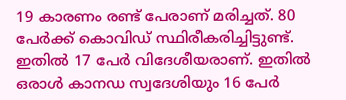19 കാരണം രണ്ട് പേരാണ് മരിച്ചത്. 80 പേര്‍ക്ക് കൊവിഡ് സ്ഥിരീകരിച്ചിട്ടുണ്ട്. ഇതില്‍ 17 പേര്‍ വിദേശീയരാണ്. ഇതില്‍ ഒരാള്‍ കാനഡ സ്വദേശിയും 16 പേര്‍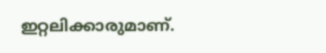ഇറ്റലിക്കാരുമാണ്.